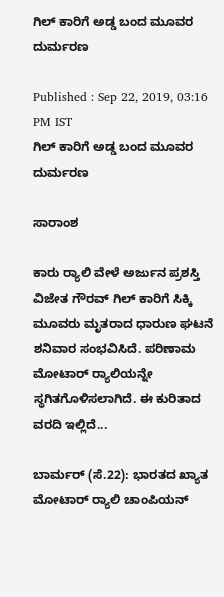ಗಿಲ್‌ ಕಾರಿಗೆ ಅಡ್ಡ ಬಂದ ಮೂವರ ದುರ್ಮರಣ

Published : Sep 22, 2019, 03:16 PM IST
ಗಿಲ್‌ ಕಾರಿಗೆ ಅಡ್ಡ ಬಂದ ಮೂವರ ದುರ್ಮರಣ

ಸಾರಾಂಶ

ಕಾರು ರ‍್ಯಾಲಿ ವೇಳೆ ಅರ್ಜುನ ಪ್ರಶಸ್ತಿ ವಿಜೇತ ಗೌರವ್ ಗಿಲ್ ಕಾರಿಗೆ ಸಿಕ್ಕಿ ಮೂವರು ಮೃತರಾದ ಧಾರುಣ ಘಟನೆ ಶನಿವಾರ ಸಂಭವಿಸಿದೆ. ಪರಿಣಾಮ ಮೋಟಾರ್‌ ರ‍್ಯಾಲಿಯನ್ನೇ ಸ್ಥಗಿತಗೊಳಿಸಲಾಗಿದೆ. ಈ ಕುರಿತಾದ ವರದಿ ಇಲ್ಲಿದೆ...

ಬಾರ್ಮರ್‌ (ಸೆ.22): ಭಾರತದ ಖ್ಯಾತ ಮೋಟಾರ್‌ ರ‍್ಯಾಲಿ ಚಾಂಪಿಯನ್‌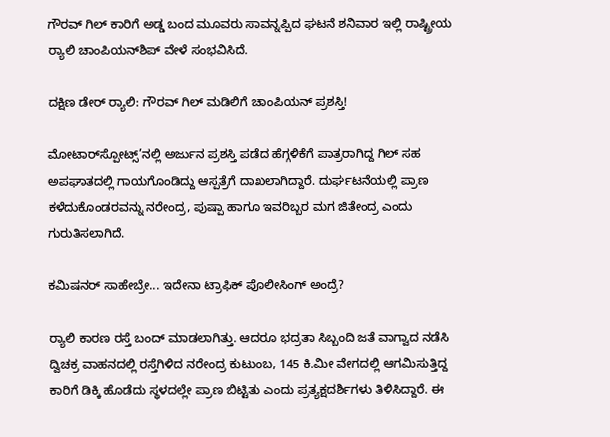ಗೌರವ್‌ ಗಿಲ್‌ ಕಾರಿಗೆ ಅಡ್ಡ ಬಂದ ಮೂವರು ಸಾವನ್ನಪ್ಪಿದ ಘಟನೆ ಶನಿವಾರ ಇಲ್ಲಿ ರಾಷ್ಟ್ರೀಯ ರ‍್ಯಾಲಿ ಚಾಂಪಿಯನ್‌ಶಿಪ್‌ ವೇಳೆ ಸಂಭವಿಸಿದೆ.

ದಕ್ಷಿಣ ಡೇರ್ ರ‍್ಯಾಲಿ: ಗೌರವ್ ಗಿಲ್ ಮಡಿಲಿಗೆ ಚಾಂಪಿಯನ್ ಪ್ರಶಸ್ತಿ!

ಮೋಟಾರ್‌ಸ್ಪೋಟ್ಸ್‌’ನಲ್ಲಿ ಅರ್ಜುನ ಪ್ರಶಸ್ತಿ ಪಡೆದ ಹೆಗ್ಗಳಿಕೆಗೆ ಪಾತ್ರರಾಗಿದ್ದ ಗಿಲ್‌ ಸಹ ಅಪಘಾತದಲ್ಲಿ ಗಾಯಗೊಂಡಿದ್ದು ಆಸ್ಪತ್ರೆಗೆ ದಾಖಲಾಗಿದ್ದಾರೆ. ದುರ್ಘಟನೆಯಲ್ಲಿ ಪ್ರಾಣ ಕಳೆದುಕೊಂಡರವನ್ನು ನರೇಂದ್ರ, ಪುಷ್ಪಾ ಹಾಗೂ ಇವರಿಬ್ಬರ ಮಗ ಜಿತೇಂದ್ರ ಎಂದು ಗುರುತಿಸಲಾಗಿದೆ.

ಕಮಿಷನರ್ ಸಾಹೇಬ್ರೇ... ಇದೇನಾ ಟ್ರಾಫಿಕ್ ಪೊಲೀಸಿಂಗ್ ಅಂದ್ರೆ?

ರ‍್ಯಾಲಿ ಕಾರಣ ರಸ್ತೆ ಬಂದ್‌ ಮಾಡಲಾಗಿತ್ತು. ಆದರೂ ಭದ್ರತಾ ಸಿಬ್ಬಂದಿ ಜತೆ ವಾಗ್ವಾದ ನಡೆಸಿ ದ್ವಿಚಕ್ರ ವಾಹನದಲ್ಲಿ ರಸ್ತೆಗಿಳಿದ ನರೇಂದ್ರ ಕುಟುಂಬ, 145 ಕಿ.ಮೀ ವೇಗದಲ್ಲಿ ಆಗಮಿಸುತ್ತಿದ್ದ ಕಾರಿಗೆ ಡಿಕ್ಕಿ ಹೊಡೆದು ಸ್ಥಳದಲ್ಲೇ ಪ್ರಾಣ ಬಿಟ್ಟಿತು ಎಂದು ಪ್ರತ್ಯಕ್ಷದರ್ಶಿಗಳು ತಿಳಿಸಿದ್ದಾರೆ. ಈ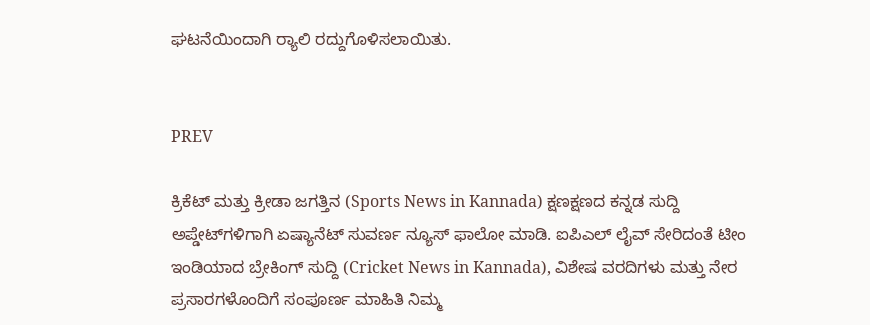ಘಟನೆಯಿಂದಾಗಿ ರ‍್ಯಾಲಿ ರದ್ದುಗೊಳಿಸಲಾಯಿತು.


PREV

ಕ್ರಿಕೆಟ್ ಮತ್ತು ಕ್ರೀಡಾ ಜಗತ್ತಿನ (Sports News in Kannada) ಕ್ಷಣಕ್ಷಣದ ಕನ್ನಡ ಸುದ್ದಿ ಅಪ್ಡೇಟ್‌ಗಳಿಗಾಗಿ ಏಷ್ಯಾನೆಟ್ ಸುವರ್ಣ ನ್ಯೂಸ್‌ ಫಾಲೋ ಮಾಡಿ. ಐಪಿಎಲ್ ಲೈವ್ ಸೇರಿದಂತೆ ಟೀಂ ಇಂಡಿಯಾದ ಬ್ರೇಕಿಂಗ್ ಸುದ್ದಿ (Cricket News in Kannada), ವಿಶೇಷ ವರದಿಗಳು ಮತ್ತು ನೇರ ಪ್ರಸಾರಗಳೊಂದಿಗೆ ಸಂಪೂರ್ಣ ಮಾಹಿತಿ ನಿಮ್ಮ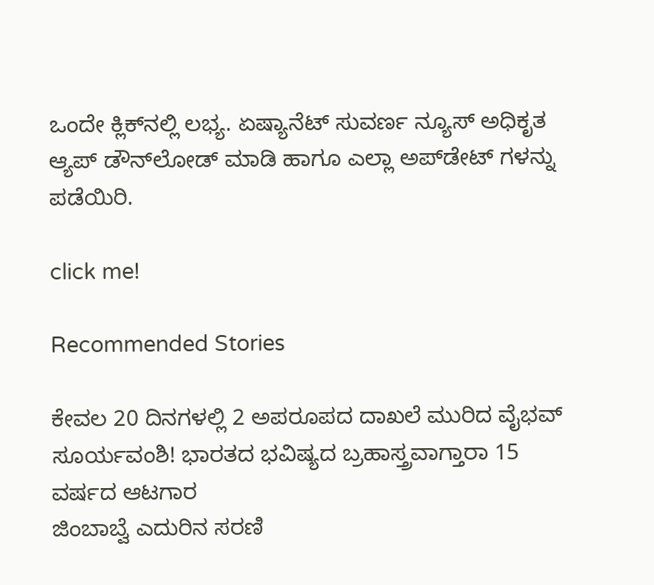ಒಂದೇ ಕ್ಲಿಕ್‌ನಲ್ಲಿ ಲಭ್ಯ. ಏಷ್ಯಾನೆಟ್ ಸುವರ್ಣ ನ್ಯೂಸ್ ಅಧಿಕೃತ ಆ್ಯಪ್ ಡೌನ್‌ಲೋಡ್ ಮಾಡಿ ಹಾಗೂ ಎಲ್ಲಾ ಅಪ್‌ಡೇಟ್ ಗಳನ್ನು ಪಡೆಯಿರಿ.

click me!

Recommended Stories

ಕೇವಲ 20 ದಿನಗಳಲ್ಲಿ 2 ಅಪರೂಪದ ದಾಖಲೆ ಮುರಿದ ವೈಭವ್ ಸೂರ್ಯವಂಶಿ! ಭಾರತದ ಭವಿಷ್ಯದ ಬ್ರಹಾಸ್ತ್ರವಾಗ್ತಾರಾ 15 ವರ್ಷದ ಆಟಗಾರ
ಜಿಂಬಾಬ್ವೆ ಎದುರಿನ ಸರಣಿ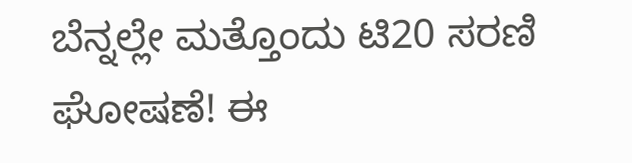ಬೆನ್ನಲ್ಲೇ ಮತ್ತೊಂದು ಟಿ20 ಸರಣಿ ಘೋಷಣೆ! ಈ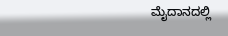ಮೈದಾನದಲ್ಲಿ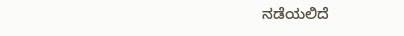ನಡೆಯಲಿದೆ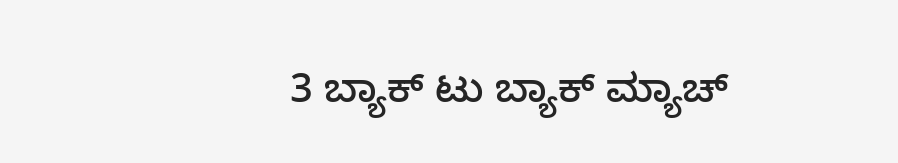3 ಬ್ಯಾಕ್ ಟು ಬ್ಯಾಕ್ ಮ್ಯಾಚ್